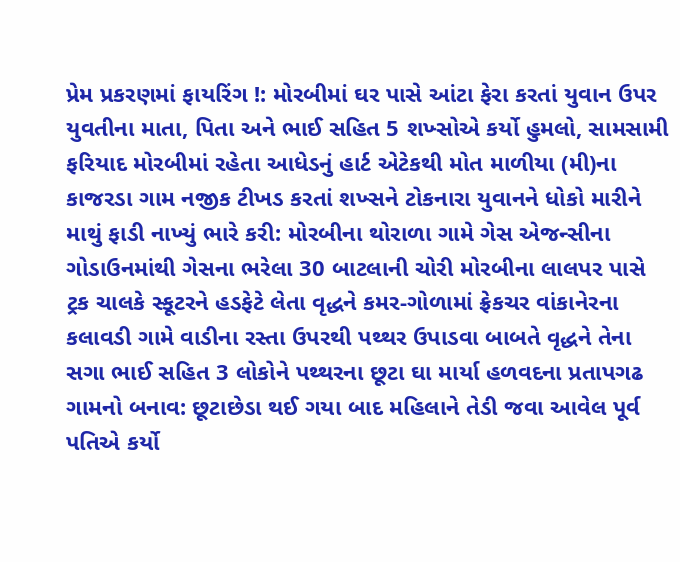પ્રેમ પ્રકરણમાં ફાયરિંગ !: મોરબીમાં ઘર પાસે આંટા ફેરા કરતાં યુવાન ઉપર યુવતીના માતા, પિતા અને ભાઈ સહિત 5 શખ્સોએ કર્યો હુમલો, સામસામી ફરિયાદ મોરબીમાં રહેતા આધેડનું હાર્ટ એટેકથી મોત માળીયા (મી)ના કાજરડા ગામ નજીક ટીખડ કરતાં શખ્સને ટોકનારા યુવાનને ધોકો મારીને માથું ફાડી નાખ્યું ભારે કરી: મોરબીના થોરાળા ગામે ગેસ એજન્સીના ગોડાઉનમાંથી ગેસના ભરેલા 30 બાટલાની ચોરી મોરબીના લાલપર પાસે ટ્રક ચાલકે સ્કૂટરને હડફેટે લેતા વૃદ્ધને કમર-ગોળામાં ફ્રેકચર વાંકાનેરના કલાવડી ગામે વાડીના રસ્તા ઉપરથી પથ્થર ઉપાડવા બાબતે વૃદ્ધને તેના સગા ભાઈ સહિત 3 લોકોને પથ્થરના છૂટા ઘા માર્યા હળવદના પ્રતાપગઢ ગામનો બનાવ: છૂટાછેડા થઈ ગયા બાદ મહિલાને તેડી જવા આવેલ પૂર્વ પતિએ કર્યો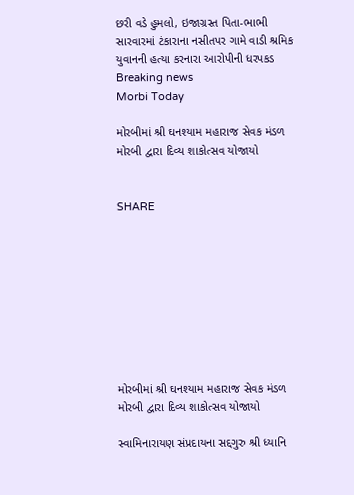છરી વડે હુમલો, ઇજાગ્રસ્ત પિતા-ભાભી સારવારમાં ટંકારાના નસીતપર ગામે વાડી શ્રમિક યુવાનની હત્યા કરનારા આરોપીની ધરપકડ
Breaking news
Morbi Today

મોરબીમાં શ્રી ઘનશ્યામ મહારાજ સેવક મંડળ મોરબી દ્વારા દિવ્ય શાકોત્સવ યોજાયો


SHARE









મોરબીમાં શ્રી ઘનશ્યામ મહારાજ સેવક મંડળ મોરબી દ્વારા દિવ્ય શાકોત્સવ યોજાયો

સ્વામિનારાયણ સંપ્રદાયના સદ્દગુરુ શ્રી ધ્યાનિ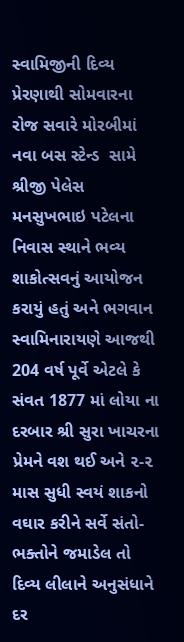સ્વામિજીની દિવ્ય પ્રેરણાથી સોમવારના રોજ સવારે મોરબીમાં નવા બસ સ્ટેન્ડ  સામે શ્રીજી પેલેસ મનસુખભાઇ પટેલના નિવાસ સ્થાને ભવ્ય શાકોત્સવનું આયોજન કરાયું હતું અને ભગવાન સ્વામિનારાયણે આજથી 204 વર્ષ પૂર્વે એટલે કે સંવત 1877 માં લોયા ના દરબાર શ્રી સુરા ખાચરના પ્રેમને વશ થઈ અને ૨-૨ માસ સુધી સ્વયં શાકનો વઘાર કરીને સર્વે સંતો-ભક્તોને જમાડેલ તો દિવ્ય લીલાને અનુસંધાને દર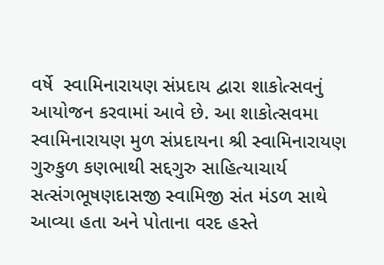વર્ષે  સ્વામિનારાયણ સંપ્રદાય દ્વારા શાકોત્સવનું આયોજન કરવામાં આવે છે. આ શાકોત્સવમા સ્વામિનારાયણ મુળ સંપ્રદાયના શ્રી સ્વામિનારાયણ ગુરુકુળ કણભાથી સદ્દગુરુ સાહિત્યાચાર્ય  સત્સંગભૂષણદાસજી સ્વામિજી સંત મંડળ સાથે આવ્યા હતા અને પોતાના વરદ હસ્તે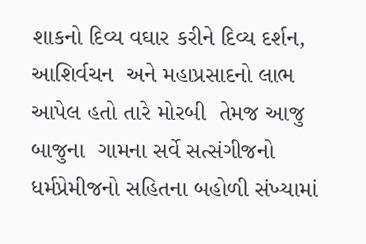શાકનો દિવ્ય વઘાર કરીને દિવ્ય દર્શન, આશિર્વચન  અને મહાપ્રસાદનો લાભ આપેલ હતો તારે મોરબી  તેમજ આજુ બાજુના  ગામના સર્વે સત્સંગીજનો ધર્મપ્રેમીજનો સહિતના બહોળી સંખ્યામાં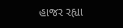હાજર રહ્યા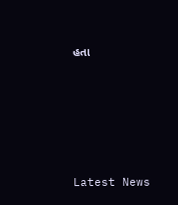હતા






Latest News